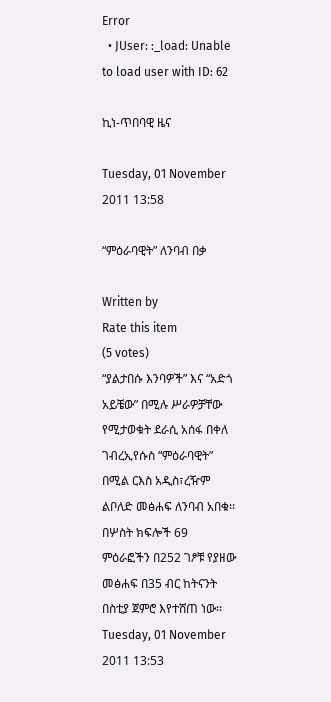Error
  • JUser: :_load: Unable to load user with ID: 62

ኪነ-ጥበባዊ ዜና

Tuesday, 01 November 2011 13:58

“ምዕራባዊት” ለንባብ በቃ

Written by
Rate this item
(5 votes)
“ያልታበሱ እንባዎች” እና “አድጎ አይቼው” በሚሉ ሥራዎቻቸው የሚታወቁት ደራሲ አሰፋ በቀለ ገብረኢየሱስ “ምዕራባዊት” በሚል ርእስ አዲስ፣ረዥም ልቦለድ መፅሐፍ ለንባብ አበቁ፡፡ በሦስት ክፍሎች 69 ምዕራፎችን በ252 ገፆቹ የያዘው መፅሐፍ በ35 ብር ከትናንት በስቲያ ጀምሮ እየተሸጠ ነው፡፡
Tuesday, 01 November 2011 13:53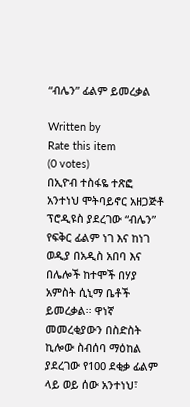“ብሌን” ፊልም ይመረቃል

Written by
Rate this item
(0 votes)
በኢዮብ ተስፋዬ ተጽፎ አንተነህ ሞትባይኖር አዘጋጅቶ ፕሮዲዩስ ያደረገው “ብሌን” የፍቅር ፊልም ነገ እና ከነገ ወዲያ በአዲስ አበባ እና በሌሎች ከተሞች በሃያ አምስት ሲኒማ ቤቶች ይመረቃል፡፡ ዋነኛ መመረቂያውን በስድስት ኪሎው ስብሰባ ማዕከል ያደረገው የ100 ደቂቃ ፊልም ላይ ወይ ሰው አንተነህ፣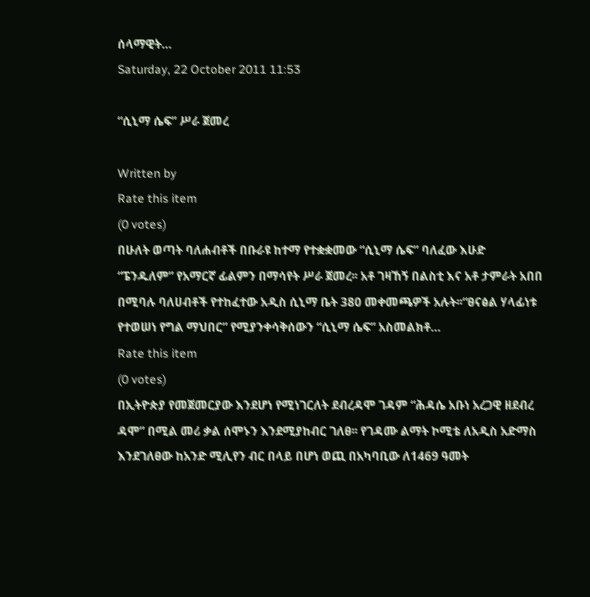ሰላማዊት…
Saturday, 22 October 2011 11:53

“ሲኒማ ሴፍ” ሥራ ጀመረ

Written by
Rate this item
(0 votes)
በሁለት ወጣት ባለሐብቶች በቡራዩ ከተማ የተቋቋመው “ሲኒማ ሴፍ” ባለፈው እሁድ “ፔንዱለም” የአማርኛ ፊልምን በማሳየት ሥራ ጀመረ፡፡ አቶ ገዛኸኝ በልስቲ እና አቶ ታምራት አበበ በሚባሉ ባለሀብቶች የተከፈተው አዲስ ሲኒማ ቤት 380 መቀመጫዎች አሉት፡፡“ፀናፅል ሃላፊነቱ የተወሠነ የግል ማህበር” የሚያንቀሳቅሰውን “ሲኒማ ሴፍ” አስመልክቶ…
Rate this item
(0 votes)
በኢትዮጵያ የመጀመርያው እንደሆነ የሚነገርለት ደብረዳሞ ገዳም “ሕዳሴ አቡነ አረጋዊ ዘደብረ ዳሞ” በሚል መሪ ቃል ሰሞኑን እንደሚያከብር ገለፀ፡፡ የገዳሙ ልማት ኮሚቴ ለአዲስ አድማስ እንደገለፀው ከአንድ ሚሊየን ብር በላይ በሆነ ወጪ በአካባቢው ለ1469 ዓመት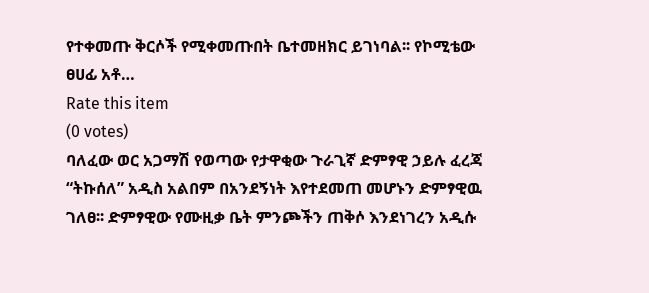የተቀመጡ ቅርሶች የሚቀመጡበት ቤተመዘክር ይገነባል፡፡ የኮሚቴው ፀሀፊ አቶ…
Rate this item
(0 votes)
ባለፈው ወር አጋማሽ የወጣው የታዋቂው ጉራጊኛ ድምፃዊ ኃይሉ ፈረጃ “ትኩሰለ” አዲስ አልበም በአንደኝነት እየተደመጠ መሆኑን ድምፃዊዉ ገለፀ፡፡ ድምፃዊው የሙዚቃ ቤት ምንጮችን ጠቅሶ እንደነገረን አዲሱ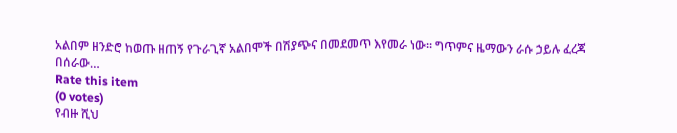አልበም ዘንድሮ ከወጡ ዘጠኝ የጉራጊኛ አልበሞች በሽያጭና በመደመጥ እየመራ ነው፡፡ ግጥምና ዜማውን ራሱ ኃይሉ ፈረጃ በሰራው…
Rate this item
(0 votes)
የብዙ ሺህ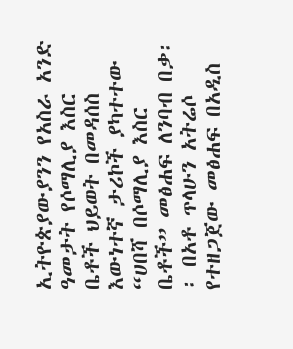ኢትዮጵያውያንን የአስራ አንድ ዓመታት የሶማሊያ እስር ቤቶች ህይወት በመዳሰስ እውነተኛ ታሪኮች ያካተተው “ሀበሻ በሶማሊያ እስር ቤቶች” መፅሐፍ ለንባብ በቃ፡፡ በአቶ ጥላሁን አትሬሶ የተዘጋጀው መፅሐፍ በአዲስ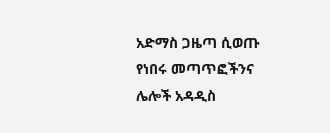አድማስ ጋዜጣ ሲወጡ የነበሩ መጣጥፎችንና ሌሎች አዳዲስ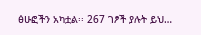ፅሁፎችን አካቷል፡፡ 267 ገፆች ያሉት ይህ…